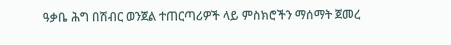ዓቃቤ ሕግ በሽብር ወንጀል ተጠርጣሪዎች ላይ ምስክሮችን ማሰማት ጀመረ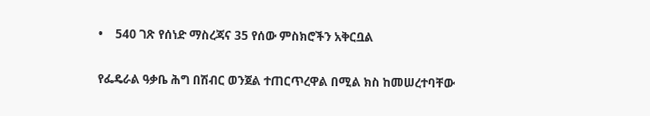•    540 ገጽ የሰነድ ማስረጃና 35 የሰው ምስክሮችን አቅርቧል

የፌዴራል ዓቃቤ ሕግ በሽብር ወንጀል ተጠርጥረዋል በሚል ክስ ከመሠረተባቸው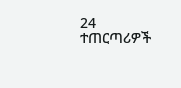24 ተጠርጣሪዎች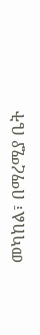መካከል፣ በማረሚያ ቤት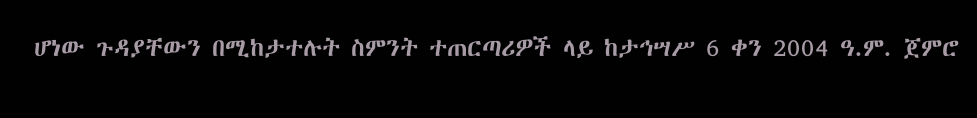ሆነው ጉዳያቸውን በሚከታተሉት ስምንት ተጠርጣሪዎች ላይ ከታኅሣሥ 6 ቀን 2004 ዓ.ም. ጀምሮ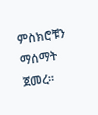ምስክሮቹን ማሰማት ጀመረ፡፡